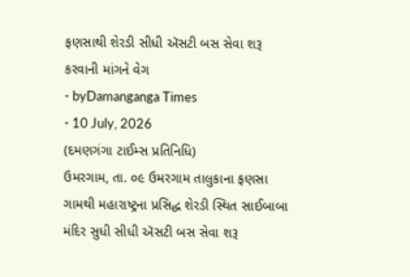ફણસાથી શેરડી સીધી ઍસટી બસ સેવા શરૂ કરવાની માંગને વેગ
- byDamanganga Times
- 10 July, 2026
(દમણગંગા ટાઈમ્સ પ્રતિનિધિ)
ઉમરગામ, તા. ૦૯ ઉમરગામ તાલુકાના ફણસા ગામથી મહારાષ્ટ્રના પ્રસિદ્ધ શેરડી સ્થિત સાઈબાબા મંદિર સુધી સીધી ઍસટી બસ સેવા શરૂ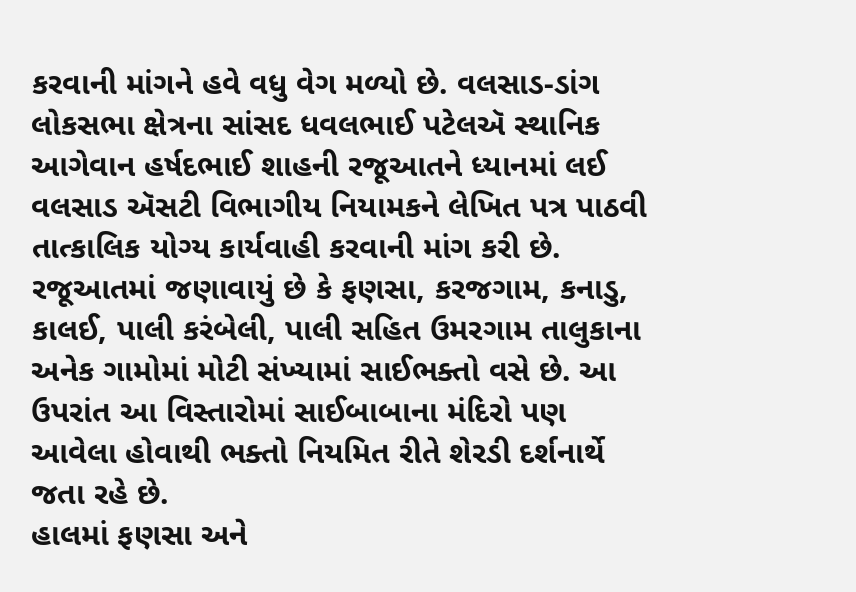કરવાની માંગને હવે વધુ વેગ મળ્યો છે. વલસાડ-ડાંગ લોકસભા ક્ષેત્રના સાંસદ ધવલભાઈ પટેલઍ સ્થાનિક આગેવાન હર્ષદભાઈ શાહની રજૂઆતને ધ્યાનમાં લઈ વલસાડ ઍસટી વિભાગીય નિયામકને લેખિત પત્ર પાઠવી તાત્કાલિક યોગ્ય કાર્યવાહી કરવાની માંગ કરી છે.
રજૂઆતમાં જણાવાયું છે કે ફણસા, કરજગામ, કનાડુ, કાલઈ, પાલી કરંબેલી, પાલી સહિત ઉમરગામ તાલુકાના અનેક ગામોમાં મોટી સંખ્યામાં સાઈભક્તો વસે છે. આ ઉપરાંત આ વિસ્તારોમાં સાઈબાબાના મંદિરો પણ આવેલા હોવાથી ભક્તો નિયમિત રીતે શેરડી દર્શનાર્થે જતા રહે છે.
હાલમાં ફણસા અને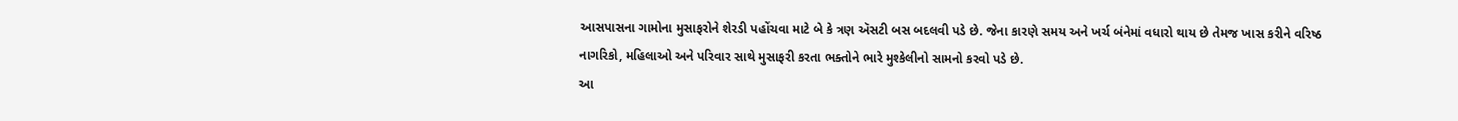આસપાસના ગામોના મુસાફરોને શેરડી પહોંચવા માટે બે કે ત્રણ ઍસટી બસ બદલવી પડે છે. જેના કારણે સમય અને ખર્ચ બંનેમાં વધારો થાય છે તેમજ ખાસ કરીને વરિષ્ઠ નાગરિકો, મહિલાઓ અને પરિવાર સાથે મુસાફરી કરતા ભક્તોને ભારે મુશ્કેલીનો સામનો કરવો પડે છે.
આ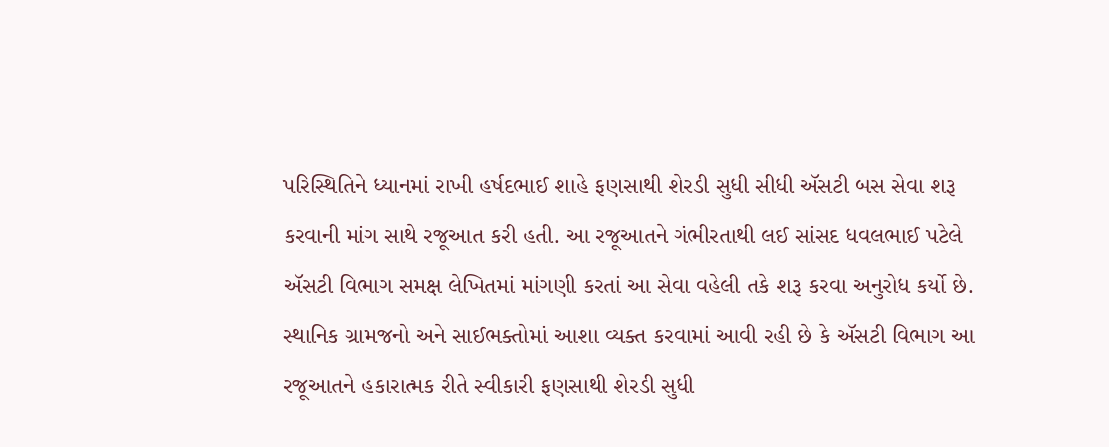પરિસ્થિતિને ધ્યાનમાં રાખી હર્ષદભાઈ શાહે ફણસાથી શેરડી સુધી સીધી ઍસટી બસ સેવા શરૂ કરવાની માંગ સાથે રજૂઆત કરી હતી. આ રજૂઆતને ગંભીરતાથી લઈ સાંસદ ધવલભાઈ પટેલે ઍસટી વિભાગ સમક્ષ લેખિતમાં માંગણી કરતાં આ સેવા વહેલી તકે શરૂ કરવા અનુરોધ કર્યો છે.
સ્થાનિક ગ્રામજનો અને સાઈભક્તોમાં આશા વ્યક્ત કરવામાં આવી રહી છે કે ઍસટી વિભાગ આ રજૂઆતને હકારાત્મક રીતે સ્વીકારી ફણસાથી શેરડી સુધી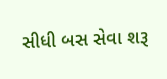સીધી બસ સેવા શરૂ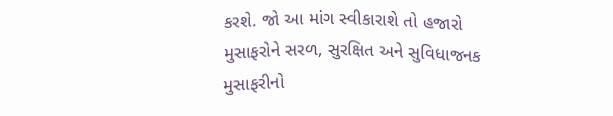કરશે. જો આ માંગ સ્વીકારાશે તો હજારો મુસાફરોને સરળ, સુરક્ષિત અને સુવિધાજનક મુસાફરીનો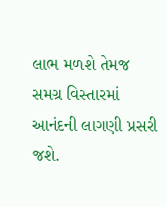લાભ મળશે તેમજ સમગ્ર વિસ્તારમાં આનંદની લાગણી પ્રસરી જશે.